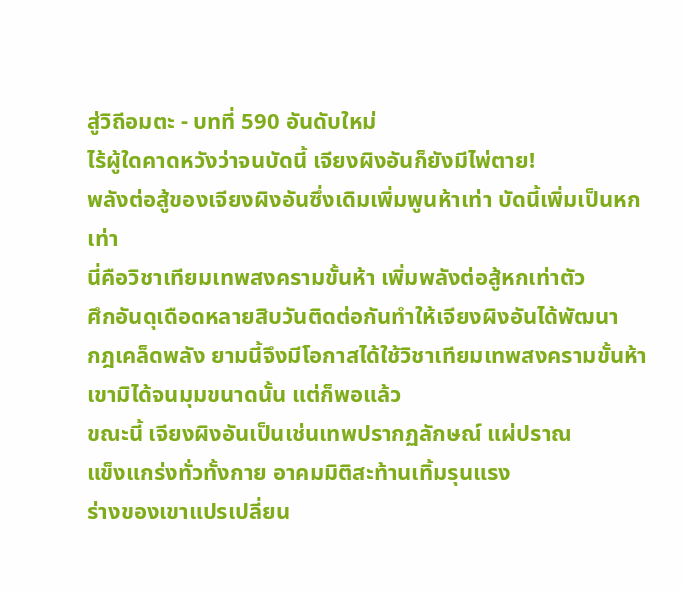สู่วิถีอมตะ - บทที่ 590 อันดับใหม่
ไร้ผู้ใดคาดหวังว่าจนบัดนี้ เจียงผิงอันก็ยังมีไพ่ตาย!
พลังต่อสู้ของเจียงผิงอันซึ่งเดิมเพิ่มพูนห้าเท่า บัดนี้เพิ่มเป็นหก
เท่า
นี่คือวิชาเทียมเทพสงครามขั้นห้า เพิ่มพลังต่อสู้หกเท่าตัว
ศึกอันดุเดือดหลายสิบวันติดต่อกันทำให้เจียงผิงอันได้พัฒนา
กฎเคล็ดพลัง ยามนี้จึงมีโอกาสได้ใช้วิชาเทียมเทพสงครามขั้นห้า
เขามิได้จนมุมขนาดนั้น แต่ก็พอแล้ว
ขณะนี้ เจียงผิงอันเป็นเช่นเทพปรากฏลักษณ์ แผ่ปราณ
แข็งแกร่งทั่วทั้งกาย อาคมมิติสะท้านเทิ้มรุนแรง
ร่างของเขาแปรเปลี่ยน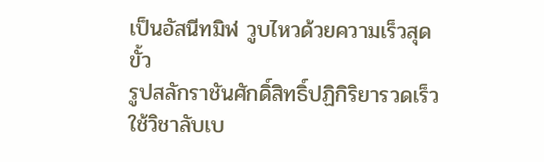เป็นอัสนีทมิฬ วูบไหวด้วยความเร็วสุดขั้ว
รูปสลักราชันศักดิ์สิทธิ์ปฏิกิริยารวดเร็ว ใช้วิชาลับเบ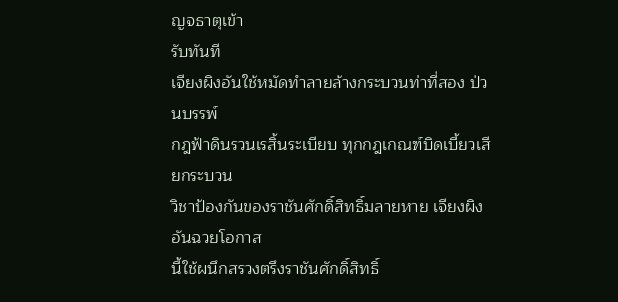ญจธาตุเข้า
รับทันที
เจียงผิงอันใช้หมัดทำลายล้างกระบวนท่าที่สอง ป่วนบรรพ์
กฎฟ้าดินรวนเรสิ้นระเบียบ ทุกกฎเกณฑ์บิดเบี้ยวเสียกระบวน
วิชาป้องกันของราชันศักดิ์สิทธิ์มลายหาย เจียงผิงอันฉวยโอกาส
นี้ใช้ผนึกสรวงตรึงราชันศักดิ์สิทธิ์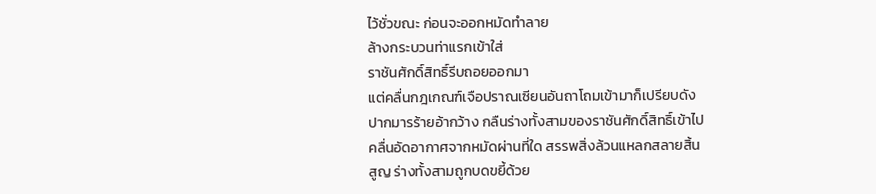ไว้ชั่วขณะ ก่อนจะออกหมัดทำลาย
ล้างกระบวนท่าแรกเข้าใส่
ราชันศักดิ์สิทธิ์รีบถอยออกมา
แต่คลื่นกฎเกณฑ์เจือปราณเซียนอันถาโถมเข้ามาก็เปรียบดัง
ปากมารร้ายอ้ากว้าง กลืนร่างทั้งสามของราชันศักดิ์สิทธิ์เข้าไป
คลื่นอัดอากาศจากหมัดผ่านที่ใด สรรพสิ่งล้วนแหลกสลายสิ้น
สูญ ร่างทั้งสามถูกบดขยี้ด้วย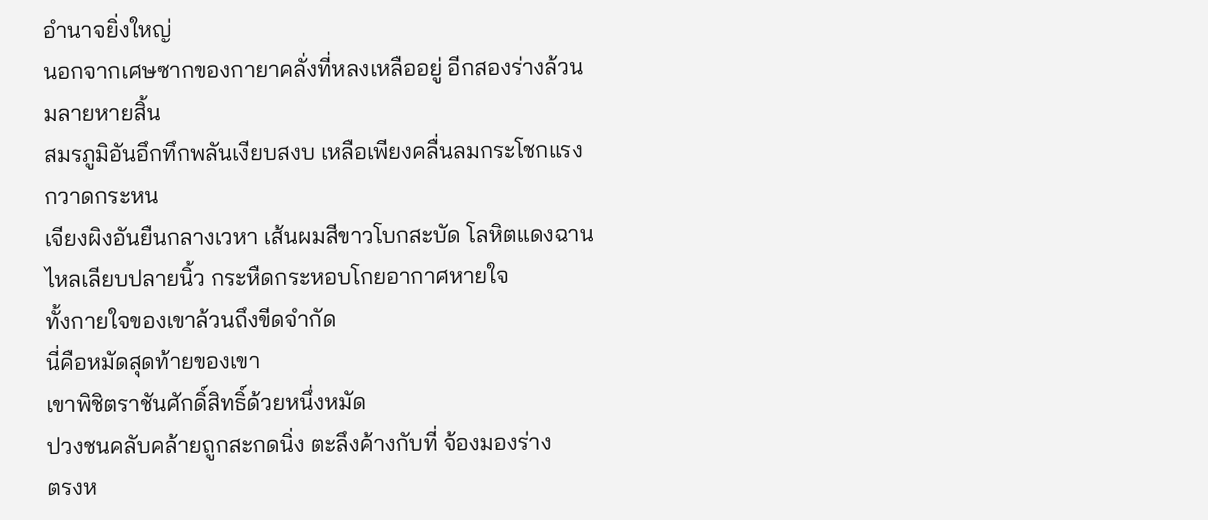อำนาจยิ่งใหญ่
นอกจากเศษซากของกายาคลั่งที่หลงเหลืออยู่ อีกสองร่างล้วน
มลายหายสิ้น
สมรภูมิอันอึกทึกพลันเงียบสงบ เหลือเพียงคลื่นลมกระโชกแรง
กวาดกระหน
เจียงผิงอันยืนกลางเวหา เส้นผมสีขาวโบกสะบัด โลหิตแดงฉาน
ไหลเลียบปลายนิ้ว กระหืดกระหอบโกยอากาศหายใจ
ทั้งกายใจของเขาล้วนถึงขีดจำกัด
นี่คือหมัดสุดท้ายของเขา
เขาพิชิตราชันศักดิ์สิทธิ์ด้วยหนึ่งหมัด
ปวงชนคลับคล้ายถูกสะกดนิ่ง ตะลึงค้างกับที่ จ้องมองร่าง
ตรงห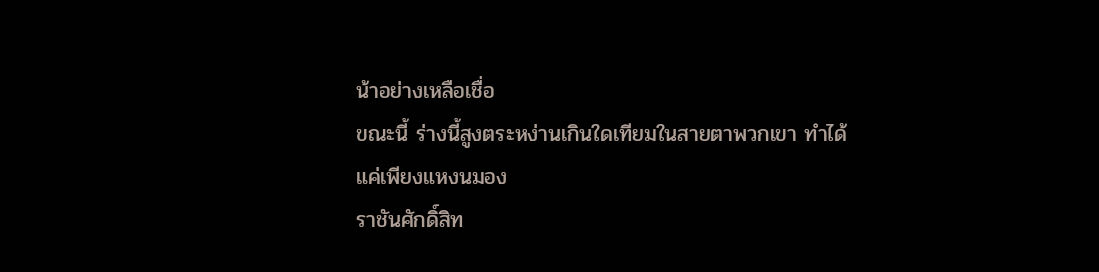น้าอย่างเหลือเชื่อ
ขณะนี้ ร่างนี้สูงตระหง่านเกินใดเทียมในสายตาพวกเขา ทำได้
แค่เพียงแหงนมอง
ราชันศักดิ์สิท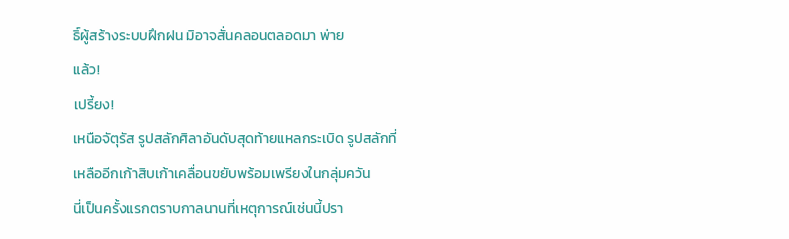ธิ์ผู้สร้างระบบฝึกฝน มิอาจสั่นคลอนตลอดมา พ่าย
แล้ว!
เปรี้ยง!
เหนือจัตุรัส รูปสลักศิลาอันดับสุดท้ายแหลกระเบิด รูปสลักที่
เหลืออีกเก้าสิบเก้าเคลื่อนขยับพร้อมเพรียงในกลุ่มควัน
นี่เป็นครั้งแรกตราบกาลนานที่เหตุการณ์เช่นนี้ปรา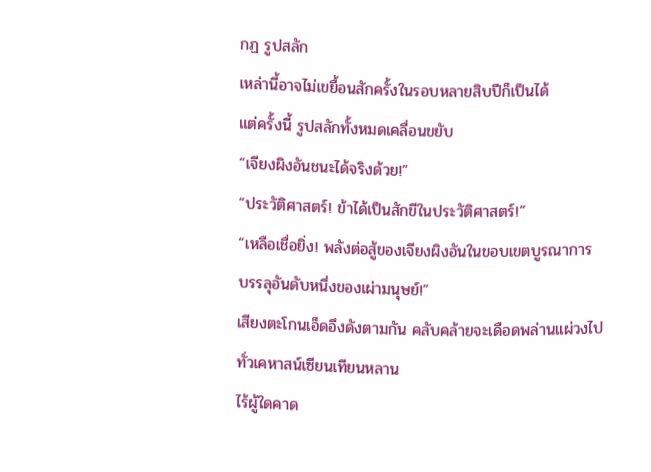กฏ รูปสลัก
เหล่านี้อาจไม่เขยื้อนสักครั้งในรอบหลายสิบปีก็เป็นได้
แต่ครั้งนี้ รูปสลักทั้งหมดเคลื่อนขยับ
“เจียงผิงอันชนะได้จริงด้วย!”
“ประวัติศาสตร์! ข้าได้เป็นสักขีในประวัติศาสตร์!”
“เหลือเชื่อยิ่ง! พลังต่อสู้ของเจียงผิงอันในขอบเขตบูรณาการ
บรรลุอันดับหนึ่งของเผ่ามนุษย์!”
เสียงตะโกนเอ็ดอึงดังตามกัน คลับคล้ายจะเดือดพล่านแผ่วงไป
ทั่วเคหาสน์เซียนเทียนหลาน
ไร้ผู้ใดคาด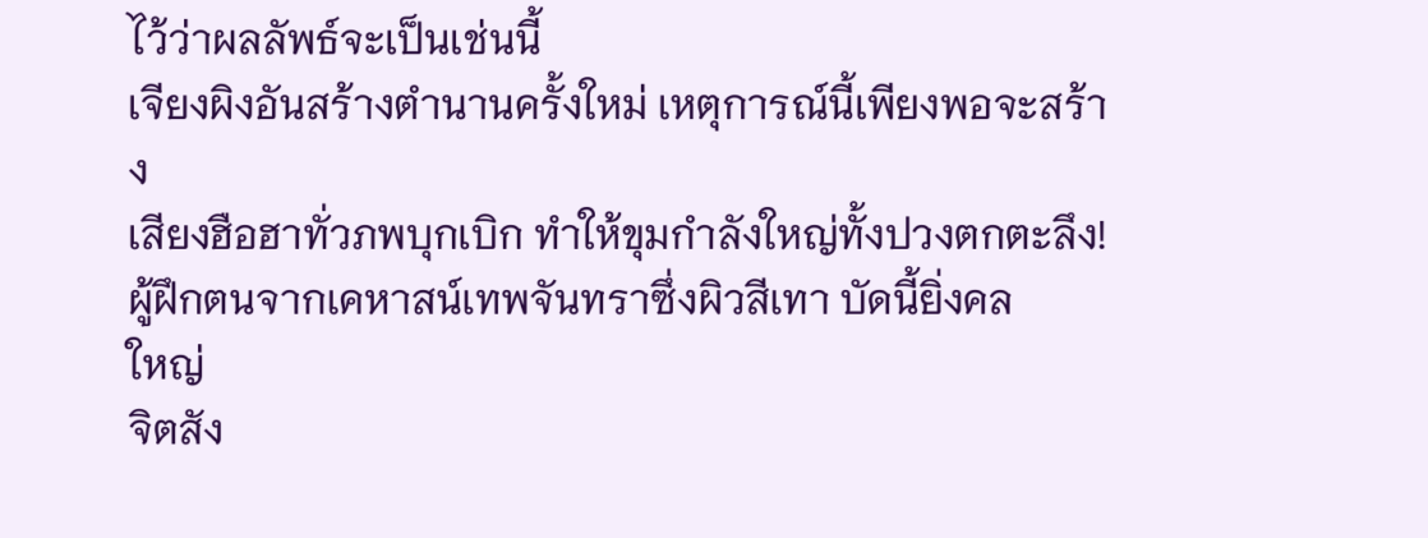ไว้ว่าผลลัพธ์จะเป็นเช่นนี้
เจียงผิงอันสร้างตำนานครั้งใหม่ เหตุการณ์นี้เพียงพอจะสร้าง
เสียงฮือฮาทั่วภพบุกเบิก ทำให้ขุมกำลังใหญ่ทั้งปวงตกตะลึง!
ผู้ฝึกตนจากเคหาสน์เทพจันทราซึ่งผิวสีเทา บัดนี้ยิ่งคล
ใหญ่
จิตสัง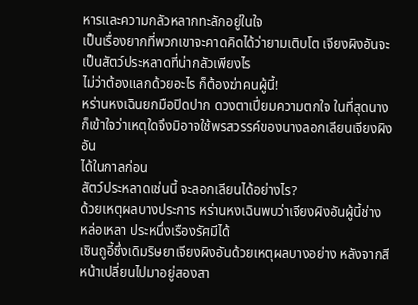หารและความกลัวหลากทะลักอยู่ในใจ
เป็นเรื่องยากที่พวกเขาจะคาดคิดได้ว่ายามเติบโต เจียงผิงอันจะ
เป็นสัตว์ประหลาดที่น่ากลัวเพียงไร
ไม่ว่าต้องแลกด้วยอะไร ก็ต้องฆ่าคนผู้นี้!
หร่านหงเฉินยกมือปิดปาก ดวงตาเปี่ยมความตกใจ ในที่สุดนาง
ก็เข้าใจว่าเหตุใดจึงมิอาจใช้พรสวรรค์ของนางลอกเลียนเจียงผิงอัน
ได้ในกาลก่อน
สัตว์ประหลาดเช่นนี้ จะลอกเลียนได้อย่างไร?
ด้วยเหตุผลบางประการ หร่านหงเฉินพบว่าเจียงผิงอันผู้นี้ช่าง
หล่อเหลา ประหนึ่งเรืองรัศมีได้
เซินถูอี้ซึ่งเดิมริษยาเจียงผิงอันด้วยเหตุผลบางอย่าง หลังจากสี
หน้าเปลี่ยนไปมาอยู่สองสา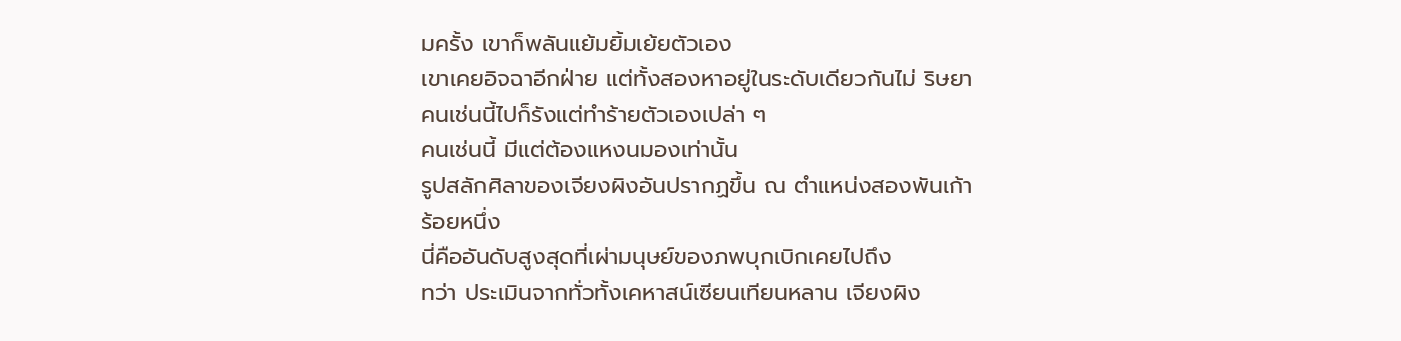มครั้ง เขาก็พลันแย้มยิ้มเย้ยตัวเอง
เขาเคยอิจฉาอีกฝ่าย แต่ทั้งสองหาอยู่ในระดับเดียวกันไม่ ริษยา
คนเช่นนี้ไปก็รังแต่ทำร้ายตัวเองเปล่า ๆ
คนเช่นนี้ มีแต่ต้องแหงนมองเท่านั้น
รูปสลักศิลาของเจียงผิงอันปรากฏขึ้น ณ ตำแหน่งสองพันเก้า
ร้อยหนึ่ง
นี่คืออันดับสูงสุดที่เผ่ามนุษย์ของภพบุกเบิกเคยไปถึง
ทว่า ประเมินจากทั่วทั้งเคหาสน์เซียนเทียนหลาน เจียงผิง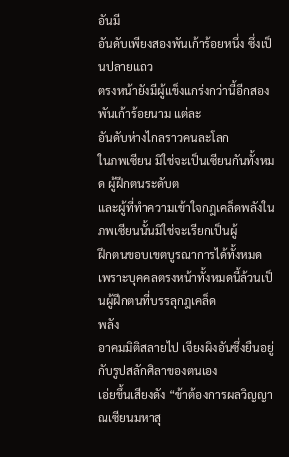อันมี
อันดับเพียงสองพันเก้าร้อยหนึ่ง ซึ่งเป็นปลายแถว
ตรงหน้ายังมีผู้แข็งแกร่งกว่านี้อีกสองพันเก้าร้อยนาม แต่ละ
อันดับห่างไกลราวคนละโลก
ในภพเซียน มิใช่จะเป็นเซียนกันทั้งหมด ผู้ฝึกตนระดับต
และผู้ที่ทำความเข้าใจกฎเคล็ดพลังในภพเซียนนั้นมิใช่จะเรียกเป็นผู้
ฝึกตนขอบเขตบูรณาการได้ทั้งหมด
เพราะบุคคลตรงหน้าทั้งหมดนี้ล้วนเป็นผู้ฝึกตนที่บรรลุกฎเคล็ด
พลัง
อาคมมิติสลายไป เจียงผิงอันซึ่งยืนอยู่กับรูปสลักศิลาของตนเอง
เอ่ยขึ้นเสียงดัง “ข้าต้องการผลวิญญาณเซียนมหาสุ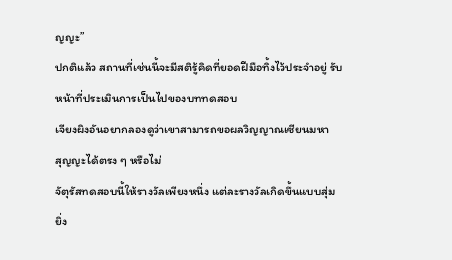ญญะ”
ปกติแล้ว สถานที่เช่นนี้จะมีสติรู้คิดที่ยอดฝีมือทิ้งไว้ประจำอยู่ รับ
หน้าที่ประเมินการเป็นไปของบททดสอบ
เจียงผิงอันอยากลองดูว่าเขาสามารถขอผลวิญญาณเซียนมหา
สุญญะได้ตรง ๆ หรือไม่
จัตุรัสทดสอบนี้ให้รางวัลเพียงหนึ่ง แต่ละรางวัลเกิดขึ้นแบบสุ่ม
ยิ่ง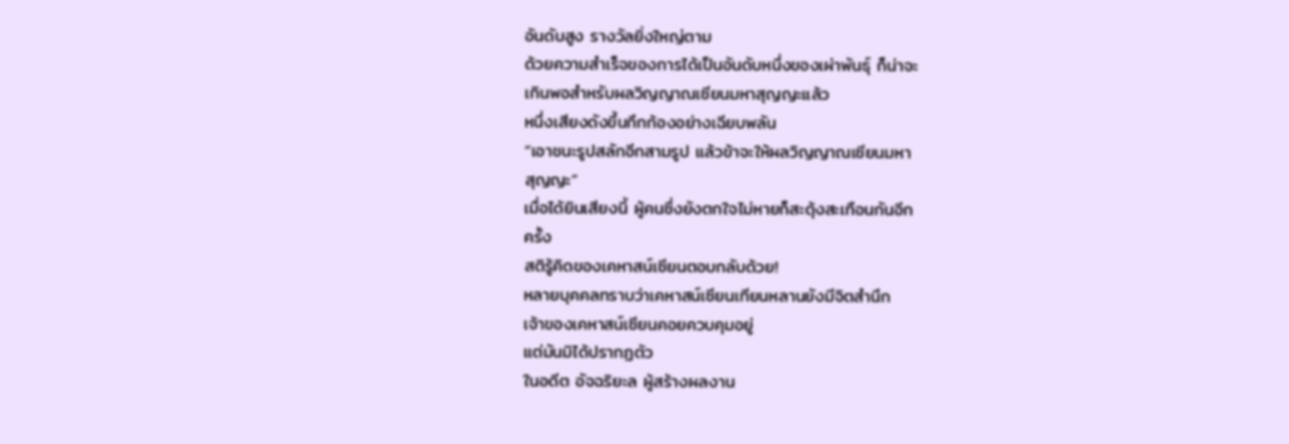อันดับสูง รางวัลยิ่งใหญ่ตาม
ด้วยความสำเร็จของการได้เป็นอันดับหนึ่งของเผ่าพันธุ์ ก็น่าจะ
เกินพอสำหรับผลวิญญาณเซียนมหาสุญญะแล้ว
หนึ่งเสียงดังขึ้นกึกก้องอย่างเฉียบพลัน
“เอาชนะรูปสลักอีกสามรูป แล้วข้าจะให้ผลวิญญาณเซียนมหา
สุญญะ”
เมื่อได้ยินเสียงนี้ ผู้คนซึ่งยังตกใจไม่หายก็สะดุ้งสะเทือนกันอีก
ครั้ง
สติรู้คิดของเคหาสน์เซียนตอบกลับด้วย!
หลายบุคคลทราบว่าเคหาสน์เซียนเทียนหลานยังมีจิตสำนึก
เจ้าของเคหาสน์เซียนคอยควบคุมอยู่
แต่มันมิได้ปรากฏตัว
ในอดีต อัจฉริยะล ผู้สร้างผลงาน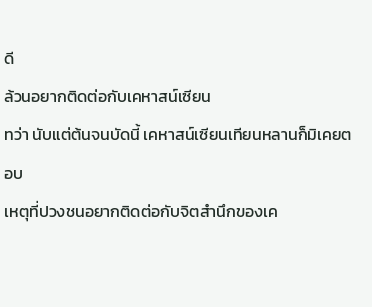ดี
ล้วนอยากติดต่อกับเคหาสน์เซียน
ทว่า นับแต่ต้นจนบัดนี้ เคหาสน์เซียนเทียนหลานก็มิเคยตอบ
เหตุที่ปวงชนอยากติดต่อกับจิตสำนึกของเค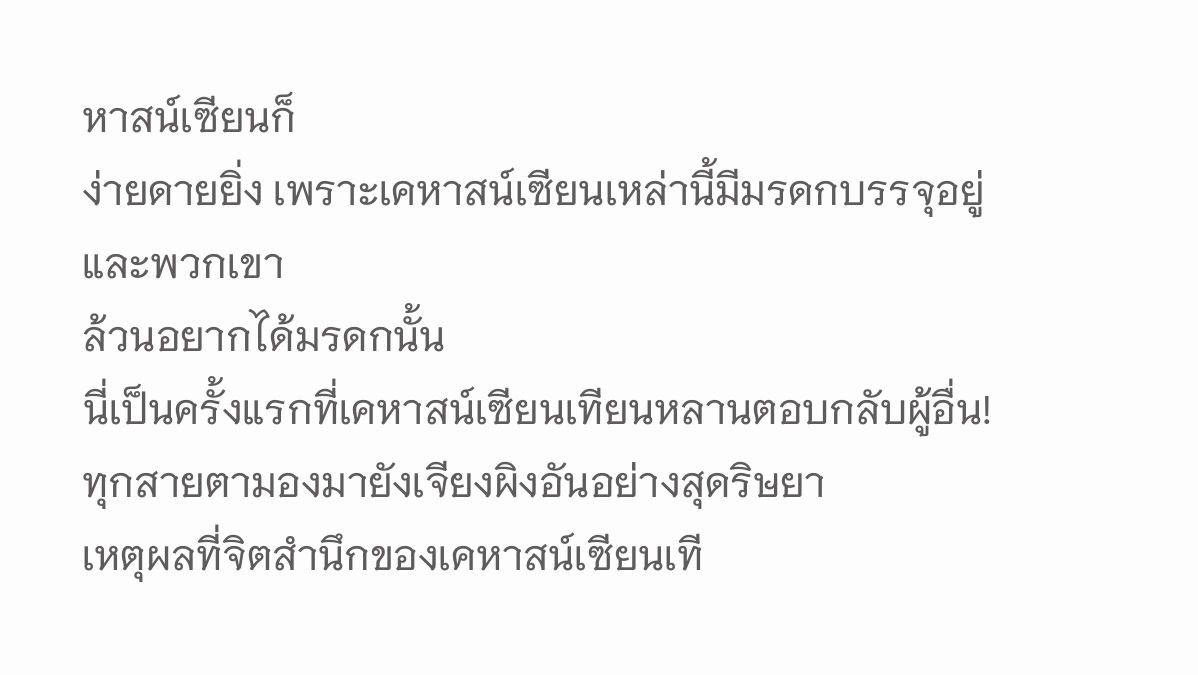หาสน์เซียนก็
ง่ายดายยิ่ง เพราะเคหาสน์เซียนเหล่านี้มีมรดกบรรจุอยู่ และพวกเขา
ล้วนอยากได้มรดกนั้น
นี่เป็นครั้งแรกที่เคหาสน์เซียนเทียนหลานตอบกลับผู้อื่น!
ทุกสายตามองมายังเจียงผิงอันอย่างสุดริษยา
เหตุผลที่จิตสำนึกของเคหาสน์เซียนเที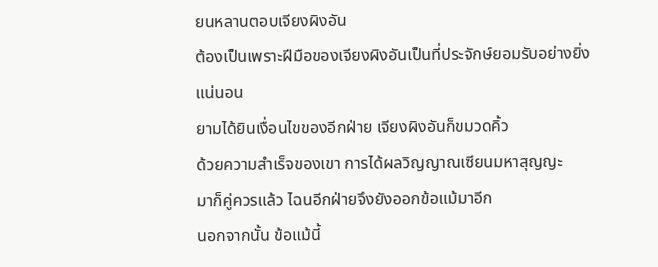ยนหลานตอบเจียงผิงอัน
ต้องเป็นเพราะฝีมือของเจียงผิงอันเป็นที่ประจักษ์ยอมรับอย่างยิ่ง
แน่นอน
ยามได้ยินเงื่อนไขของอีกฝ่าย เจียงผิงอันก็ขมวดคิ้ว
ด้วยความสำเร็จของเขา การได้ผลวิญญาณเซียนมหาสุญญะ
มาก็คู่ควรแล้ว ไฉนอีกฝ่ายจึงยังออกข้อแม้มาอีก
นอกจากนั้น ข้อแม้นี้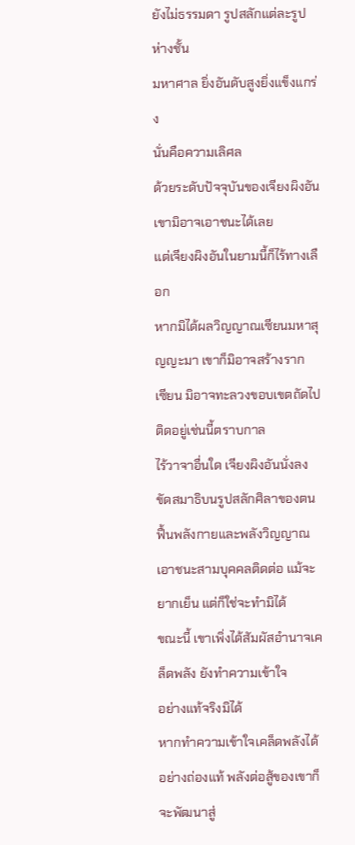ยังไม่ธรรมดา รูปสลักแต่ละรูปห่างชั้น
มหาศาล ยิ่งอันดับสูงยิ่งแข็งแกร่ง
นั่นคือความเลิศล
ด้วยระดับปัจจุบันของเจียงผิงอัน เขามิอาจเอาชนะได้เลย
แต่เจียงผิงอันในยามนี้ก็ไร้ทางเลือก
หากมิได้ผลวิญญาณเซียนมหาสุญญะมา เขาก็มิอาจสร้างราก
เซียน มิอาจทะลวงขอบเขตถัดไป ติดอยู่เช่นนี้ตราบกาล
ไร้วาจาอื่นใด เจียงผิงอันนั่งลงขัดสมาธิบนรูปสลักศิลาของตน
ฟื้นพลังกายและพลังวิญญาณ
เอาชนะสามบุคคลติดต่อ แม้จะยากเย็น แต่ก็ใช่จะทำมิได้
ขณะนี้ เขาเพิ่งได้สัมผัสอำนาจเคล็ดพลัง ยังทำความเข้าใจ
อย่างแท้จริงมิได้
หากทำความเข้าใจเคล็ดพลังได้อย่างถ่องแท้ พลังต่อสู้ของเขาก็
จะพัฒนาสู่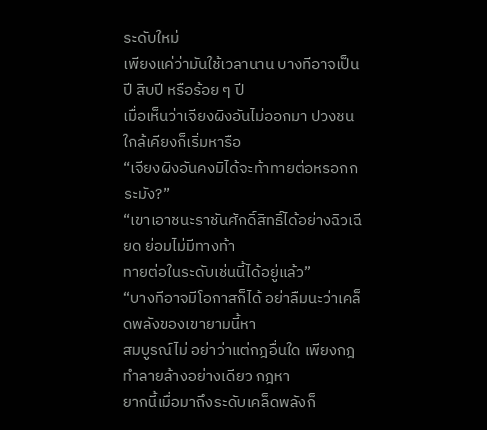ระดับใหม่
เพียงแค่ว่ามันใช้เวลานาน บางทีอาจเป็นปี สิบปี หรือร้อย ๆ ปี
เมื่อเห็นว่าเจียงผิงอันไม่ออกมา ปวงชนใกล้เคียงก็เริ่มหารือ
“เจียงผิงอันคงมิได้จะท้าทายต่อหรอกกระมัง?”
“เขาเอาชนะราชันศักดิ์สิทธิ์ได้อย่างฉิวเฉียด ย่อมไม่มีทางท้า
ทายต่อในระดับเช่นนี้ได้อยู่แล้ว”
“บางทีอาจมีโอกาสก็ได้ อย่าลืมนะว่าเคล็ดพลังของเขายามนี้หา
สมบูรณ์ไม่ อย่าว่าแต่กฎอื่นใด เพียงกฎทำลายล้างอย่างเดียว กฎหา
ยากนี้เมื่อมาถึงระดับเคล็ดพลังก็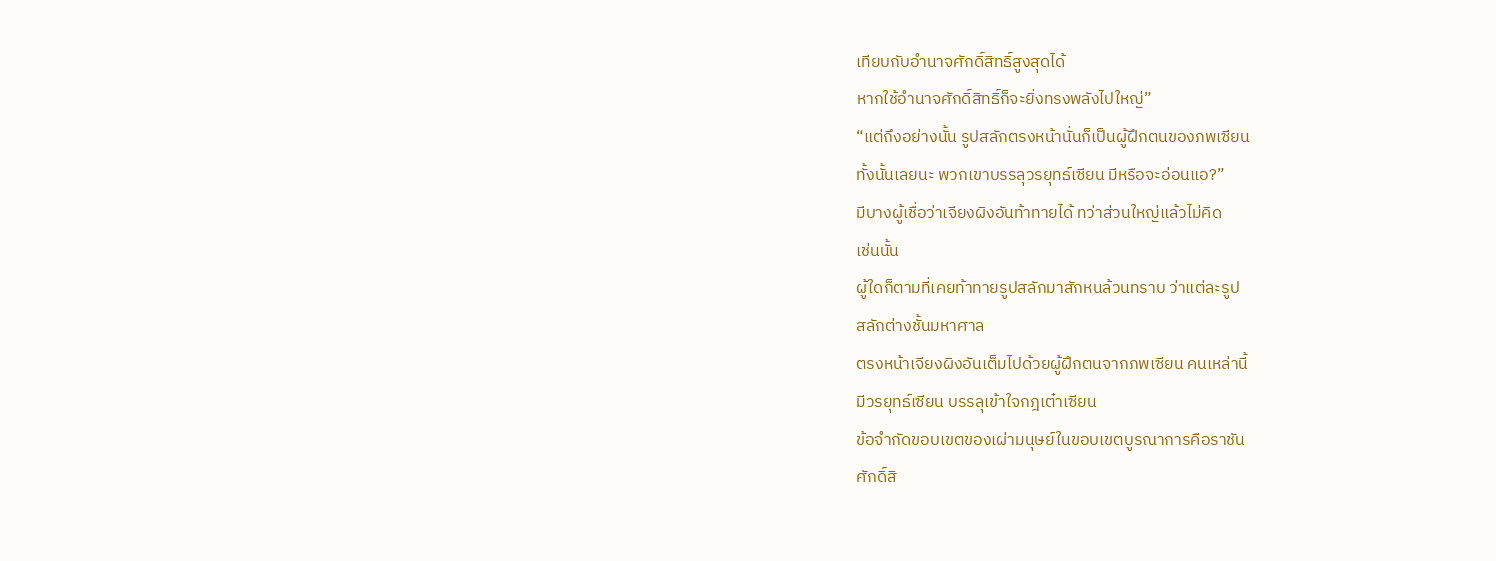เทียบกับอำนาจศักดิ์สิทธิ์สูงสุดได้
หากใช้อำนาจศักดิ์สิทธิ์ก็จะยิ่งทรงพลังไปใหญ่”
“แต่ถึงอย่างนั้น รูปสลักตรงหน้านั่นก็เป็นผู้ฝึกตนของภพเซียน
ทั้งนั้นเลยนะ พวกเขาบรรลุวรยุทธ์เซียน มีหรือจะอ่อนแอ?”
มีบางผู้เชื่อว่าเจียงผิงอันท้าทายได้ ทว่าส่วนใหญ่แล้วไม่คิด
เช่นนั้น
ผู้ใดก็ตามที่เคยท้าทายรูปสลักมาสักหนล้วนทราบ ว่าแต่ละรูป
สลักต่างชั้นมหาศาล
ตรงหน้าเจียงผิงอันเต็มไปด้วยผู้ฝึกตนจากภพเซียน คนเหล่านี้
มีวรยุทธ์เซียน บรรลุเข้าใจกฎเต๋าเซียน
ข้อจำกัดขอบเขตของเผ่ามนุษย์ในขอบเขตบูรณาการคือราชัน
ศักดิ์สิ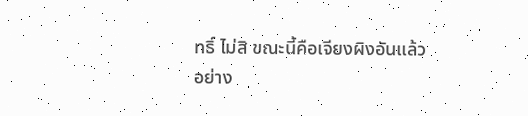ทธิ์ ไม่สิ ขณะนี้คือเจียงผิงอันแล้ว
อย่าง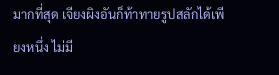มากที่สุด เจียงผิงอันก็ท้าทายรูปสลักได้เพียงหนึ่ง ไม่มี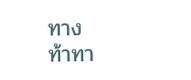ทาง
ท้าทา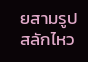ยสามรูปสลักไหว